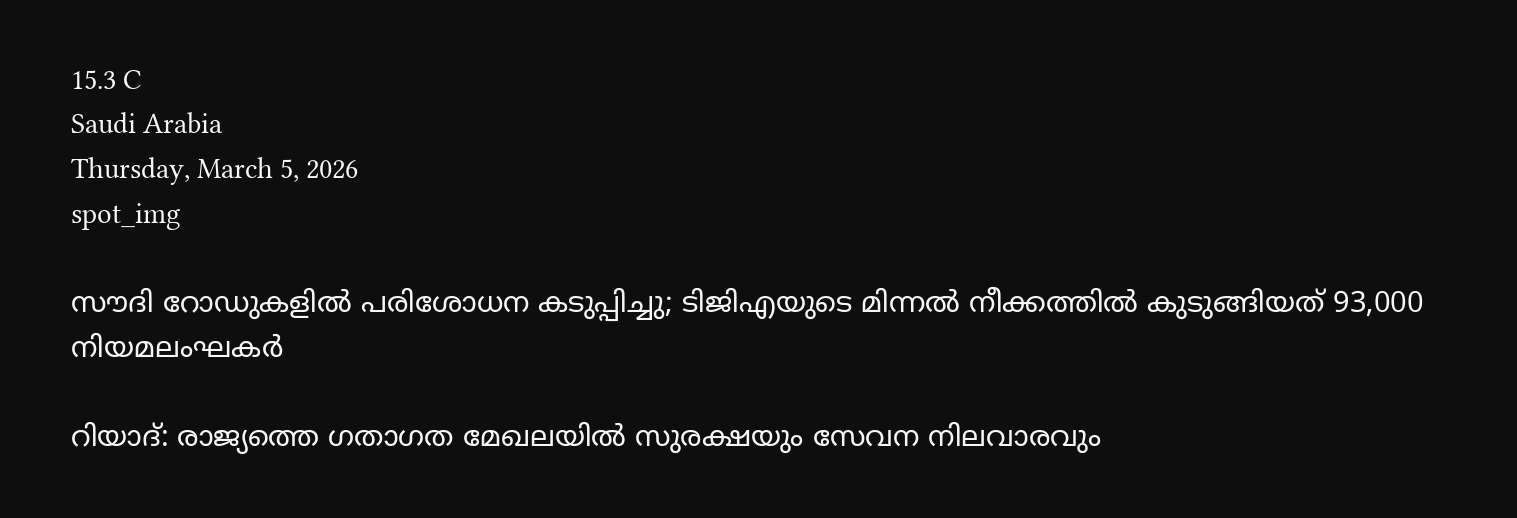15.3 C
Saudi Arabia
Thursday, March 5, 2026
spot_img

സൗദി റോഡുകളിൽ പരിശോധന കടുപ്പിച്ചു; ടിജിഎയുടെ മിന്നൽ നീക്കത്തിൽ കുടുങ്ങിയത് 93,000 നിയമലംഘകർ

റിയാദ്: രാജ്യത്തെ ഗതാഗത മേഖലയിൽ സുരക്ഷയും സേവന നിലവാരവും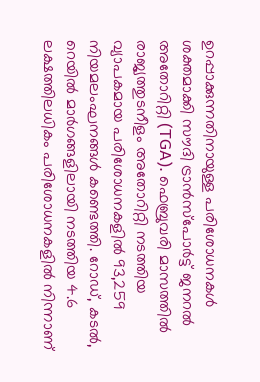ഉറപ്പാക്കുന്നതിനായുള്ള പരിശോധനകൾ ശക്തമാക്കി സൗദി ട്രാൻസ്പോർട്ട് ജനറൽ അതോറിറ്റി (TGA). ഫെബ്രുവരി മാസത്തിൽ രാജ്യത്തുടനീളം അതോറിറ്റി നടത്തിയ വ്യാപകമായ പരിശോധനകളിൽ 93,259 നിയമലംഘനങ്ങൾ കണ്ടെത്തി. റോഡ്, കടൽ, റെയിൽ മാർഗങ്ങളിലായി നടത്തിയ 4.6 ലക്ഷത്തിലധികം പരിശോധനകളിൽ നിന്നാണ്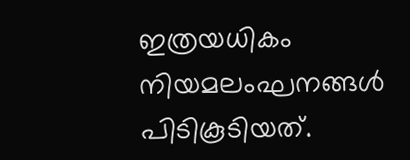ഇത്രയധികം നിയമലംഘനങ്ങൾ പിടികൂടിയത്.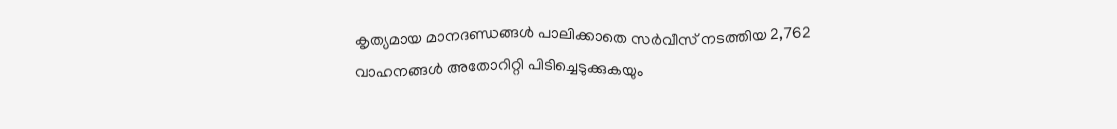കൃത്യമായ മാനദണ്ഡങ്ങൾ പാലിക്കാതെ സർവീസ് നടത്തിയ 2,762 വാഹനങ്ങൾ അതോറിറ്റി പിടിച്ചെടുക്കുകയും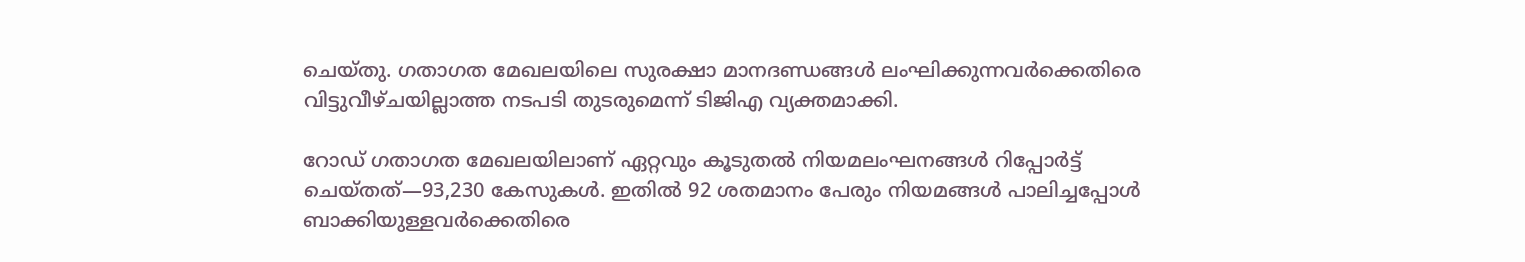ചെയ്തു. ഗതാഗത മേഖലയിലെ സുരക്ഷാ മാനദണ്ഡങ്ങൾ ലംഘിക്കുന്നവർക്കെതിരെ വിട്ടുവീഴ്ചയില്ലാത്ത നടപടി തുടരുമെന്ന് ടിജിഎ വ്യക്തമാക്കി.

റോഡ് ഗതാഗത മേഖലയിലാണ് ഏറ്റവും കൂടുതൽ നിയമലംഘനങ്ങൾ റിപ്പോർട്ട് ചെയ്തത്—93,230 കേസുകൾ. ഇതിൽ 92 ശതമാനം പേരും നിയമങ്ങൾ പാലിച്ചപ്പോൾ ബാക്കിയുള്ളവർക്കെതിരെ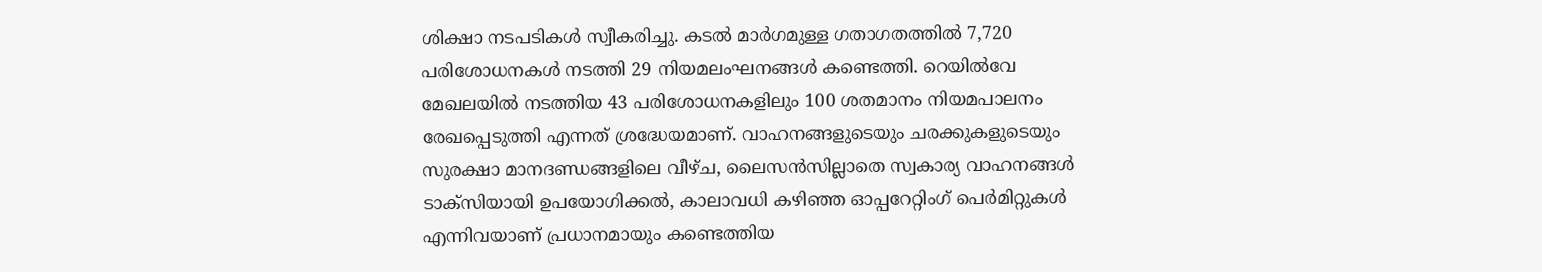ശിക്ഷാ നടപടികൾ സ്വീകരിച്ചു. കടൽ മാർഗമുള്ള ഗതാഗതത്തിൽ 7,720 പരിശോധനകൾ നടത്തി 29 നിയമലംഘനങ്ങൾ കണ്ടെത്തി. റെയിൽവേ മേഖലയിൽ നടത്തിയ 43 പരിശോധനകളിലും 100 ശതമാനം നിയമപാലനം രേഖപ്പെടുത്തി എന്നത് ശ്രദ്ധേയമാണ്. വാഹനങ്ങളുടെയും ചരക്കുകളുടെയും സുരക്ഷാ മാനദണ്ഡങ്ങളിലെ വീഴ്ച, ലൈസൻസില്ലാതെ സ്വകാര്യ വാഹനങ്ങൾ ടാക്സിയായി ഉപയോഗിക്കൽ, കാലാവധി കഴിഞ്ഞ ഓപ്പറേറ്റിംഗ് പെർമിറ്റുകൾ എന്നിവയാണ് പ്രധാനമായും കണ്ടെത്തിയ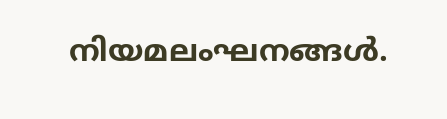നിയമലംഘനങ്ങൾ.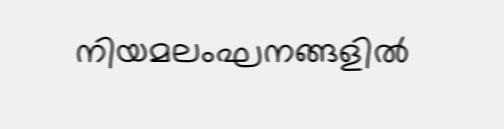നിയമലംഘനങ്ങളിൽ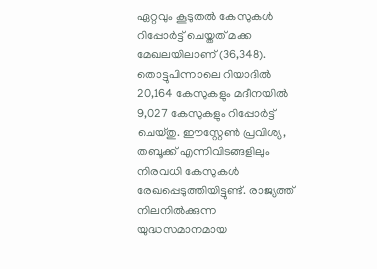ഏറ്റവും കൂടുതൽ കേസുകൾ റിപ്പോർട്ട് ചെയ്തത് മക്ക മേഖലയിലാണ് (36,348). തൊട്ടുപിന്നാലെ റിയാദിൽ 20,164 കേസുകളും മദീനയിൽ 9,027 കേസുകളും റിപ്പോർട്ട് ചെയ്തു. ഈസ്റ്റേൺ പ്രവിശ്യ, തബൂക്ക് എന്നിവിടങ്ങളിലും നിരവധി കേസുകൾ രേഖപ്പെടുത്തിയിട്ടുണ്ട്. രാജ്യത്ത് നിലനിൽക്കുന്ന യുദ്ധസമാനമായ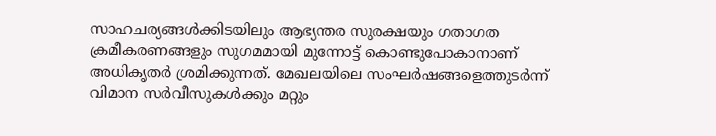സാഹചര്യങ്ങൾക്കിടയിലും ആഭ്യന്തര സുരക്ഷയും ഗതാഗത ക്രമീകരണങ്ങളും സുഗമമായി മുന്നോട്ട് കൊണ്ടുപോകാനാണ് അധികൃതർ ശ്രമിക്കുന്നത്. മേഖലയിലെ സംഘർഷങ്ങളെത്തുടർന്ന് വിമാന സർവീസുകൾക്കും മറ്റും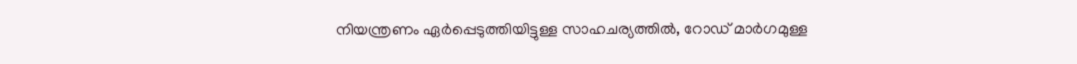നിയന്ത്രണം ഏർപ്പെടുത്തിയിട്ടുള്ള സാഹചര്യത്തിൽ, റോഡ് മാർഗമുള്ള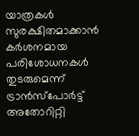യാത്രകൾ സുരക്ഷിതമാക്കാൻ കർശനമായ പരിശോധനകൾ തുടരുമെന്ന് ട്രാൻസ്പോർട്ട് അതോറിറ്റി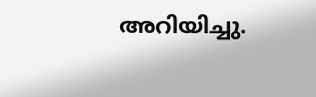അറിയിച്ചു.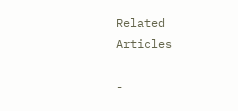Related Articles

-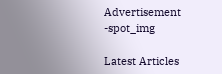Advertisement -spot_img

Latest Articles